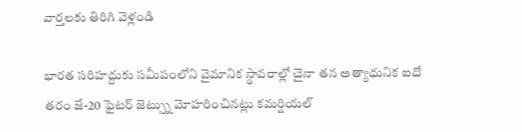వార్తలకు తిరిగి వెళ్లండి

భారత సరిహద్దుకు సమీపంలోని వైమానిక స్థావరాల్లో చైనా తన అత్యాధునిక ఐదో తరం జే-20 ఫైటర్ జెట్స్ను మోహరించినట్లు కమర్షియల్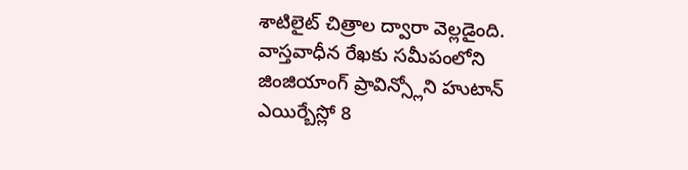శాటిలైట్ చిత్రాల ద్వారా వెల్లడైంది.
వాస్తవాధీన రేఖకు సమీపంలోని జింజియాంగ్ ప్రావిన్స్లోని హుటాన్ ఎయిర్బేస్లో 8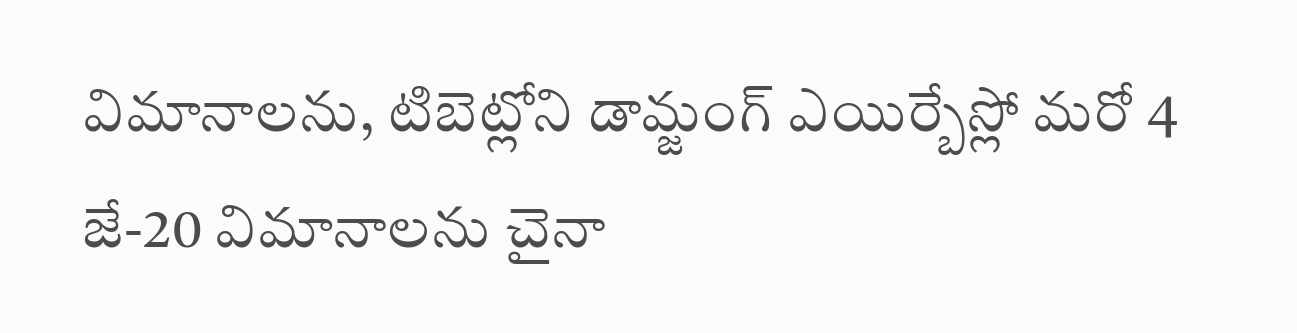విమానాలను, టిబెట్లోని డామ్జంగ్ ఎయిర్బేస్లో మరో 4 జే-20 విమానాలను చైనా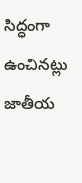సిద్ధంగా ఉంచినట్లు జాతీయ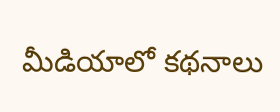మీడియాలో కథనాలు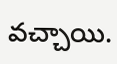వచ్చాయి.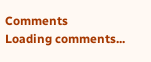Comments
Loading comments...